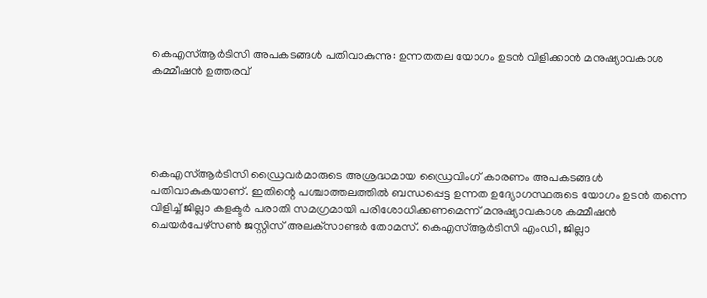കെഎസ്ആർടിസി അപകടങ്ങൾ പതിവാകുന്നു: ഉന്നതതല യോഗം ഉടൻ വിളിക്കാന്‍ മനുഷ്യാവകാശ കമ്മീഷന്‍ ഉത്തരവ്





കെഎസ്ആര്‍ടിസി ഡ്രൈവര്‍മാരുടെ അശ്രദ്ധമായ ഡ്രൈവിംഗ് കാരണം അപകടങ്ങള്‍ പതിവാകുകയാണ്. ഇതിന്റെ പശ്ചാത്തലത്തില്‍ ബന്ധപ്പെട്ട ഉന്നത ഉദ്യോഗസ്ഥരുടെ യോഗം ഉടന്‍ തന്നെ വിളിച്ച്‌ ജില്ലാ കളക്ടർ പരാതി സമഗ്രമായി പരിശോധിക്കണമെന്ന് മനുഷ്യാവകാശ കമ്മീഷന്‍ ചെയര്‍പേഴ്‌സണ്‍ ജസ്റ്റിസ് അലക്‌സാണ്ടര്‍ തോമസ്. കെഎസ്ആര്‍ടിസി എംഡി, ജില്ലാ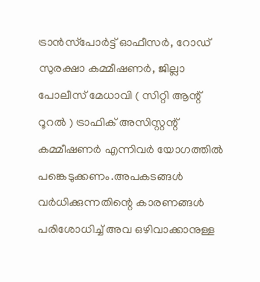ട്രാന്‍സ്‌പോര്‍ട്ട് ഓഫീസര്‍, റോഡ് സുരക്ഷാ കമ്മീഷണര്‍, ജില്ലാ പോലീസ് മേധാവി ( സിറ്റി ആന്റ് റൂറല്‍ ) ട്രാഫിക് അസിസ്റ്റന്റ് കമ്മീഷണര്‍ എന്നിവര്‍ യോഗത്തില്‍ പങ്കെടുക്കണം.അപകടങ്ങള്‍ വര്‍ധിക്കുന്നതിന്റെ കാരണങ്ങള്‍ പരിശോധിച്ച്‌ അവ ഒഴിവാക്കാനുള്ള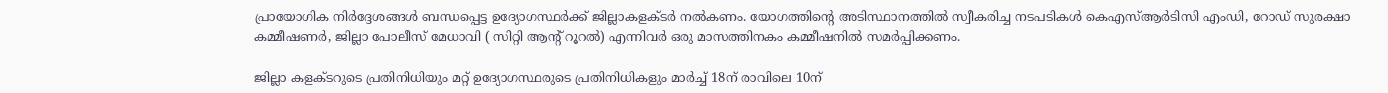പ്രായോഗിക നിര്‍ദ്ദേശങ്ങള്‍ ബന്ധപ്പെട്ട ഉദ്യോഗസ്ഥര്‍ക്ക് ജില്ലാകളക്ടര്‍ നല്‍കണം. യോഗത്തിന്റെ അടിസ്ഥാനത്തില്‍ സ്വീകരിച്ച നടപടികള്‍ കെഎസ്ആര്‍ടിസി എംഡി, റോഡ് സുരക്ഷാ കമ്മീഷണര്‍, ജില്ലാ പോലീസ് മേധാവി ( സിറ്റി ആന്റ് റൂറല്‍) എന്നിവര്‍ ഒരു മാസത്തിനകം കമ്മീഷനില്‍ സമര്‍പ്പിക്കണം.

ജില്ലാ കളക്ടറുടെ പ്രതിനിധിയും മറ്റ് ഉദ്യോഗസ്ഥരുടെ പ്രതിനിധികളും മാര്‍ച്ച്‌ 18ന് രാവിലെ 10ന്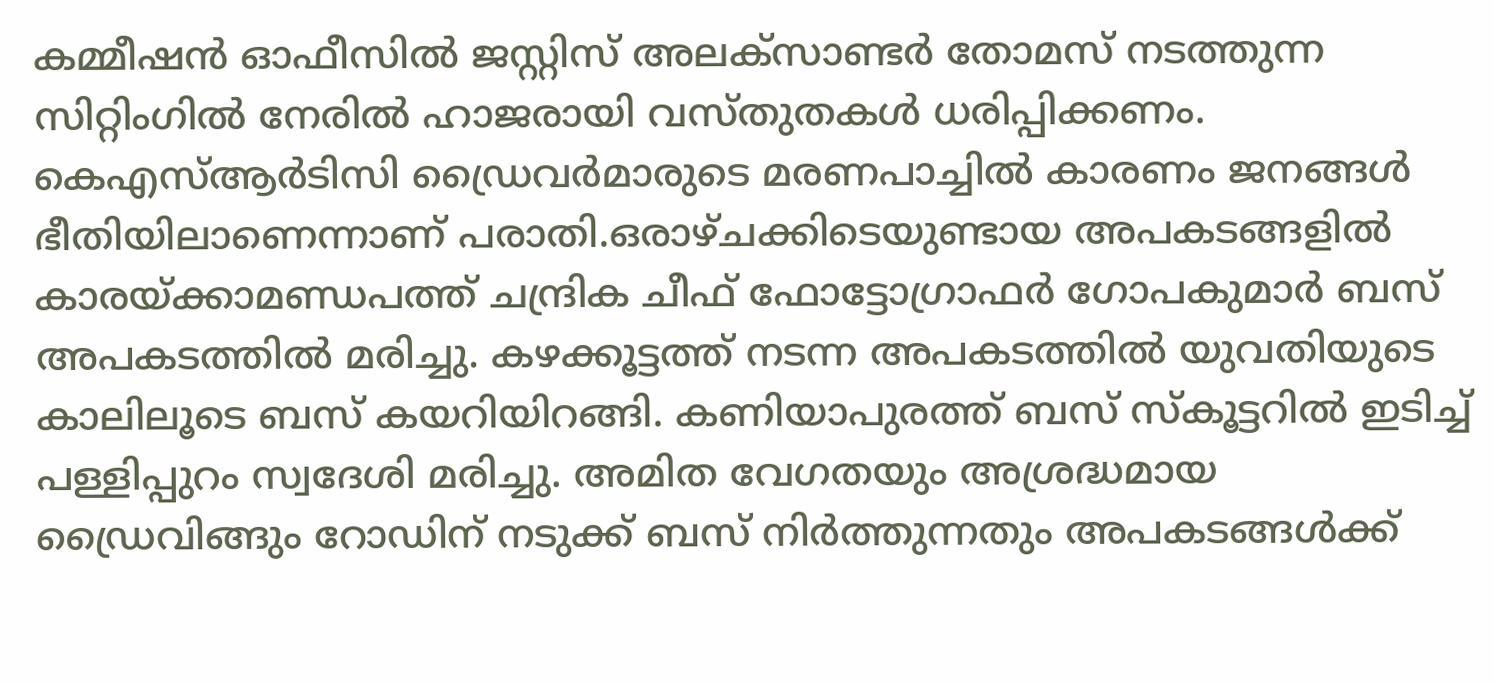കമ്മീഷന്‍ ഓഫീസില്‍ ജസ്റ്റിസ് അലക്‌സാണ്ടര്‍ തോമസ് നടത്തുന്ന സിറ്റിംഗില്‍ നേരില്‍ ഹാജരായി വസ്തുതകള്‍ ധരിപ്പിക്കണം. കെഎസ്ആര്‍ടിസി ഡ്രൈവര്‍മാരുടെ മരണപാച്ചില്‍ കാരണം ജനങ്ങള്‍ ഭീതിയിലാണെന്നാണ് പരാതി.ഒരാഴ്ചക്കിടെയുണ്ടായ അപകടങ്ങളില്‍ കാരയ്ക്കാമണ്ഡപത്ത് ചന്ദ്രിക ചീഫ് ഫോട്ടോഗ്രാഫര്‍ ഗോപകുമാര്‍ ബസ് അപകടത്തില്‍ മരിച്ചു. കഴക്കൂട്ടത്ത് നടന്ന അപകടത്തില്‍ യുവതിയുടെ കാലിലൂടെ ബസ് കയറിയിറങ്ങി. കണിയാപുരത്ത് ബസ് സ്‌കൂട്ടറില്‍ ഇടിച്ച്‌ പള്ളിപ്പുറം സ്വദേശി മരിച്ചു. അമിത വേഗതയും അശ്രദ്ധമായ ഡ്രൈവിങ്ങും റോഡിന് നടുക്ക് ബസ് നിര്‍ത്തുന്നതും അപകടങ്ങള്‍ക്ക്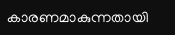കാരണമാകുന്നതായി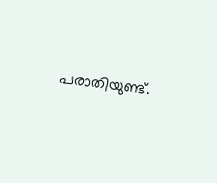പരാതിയുണ്ട്.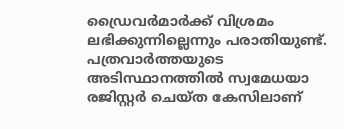ഡ്രൈവര്‍മാര്‍ക്ക് വിശ്രമം ലഭിക്കുന്നില്ലെന്നും പരാതിയുണ്ട്. പത്രവാര്‍ത്തയുടെ അടിസ്ഥാനത്തില്‍ സ്വമേധയാ രജിസ്റ്റര്‍ ചെയ്ത കേസിലാണ്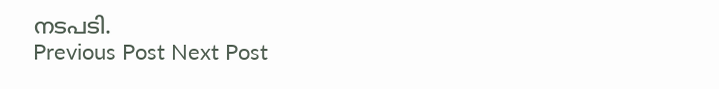നടപടി.
Previous Post Next Post